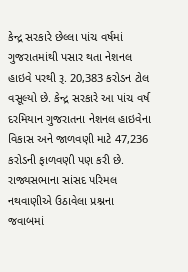કેન્દ્ર સરકારે છેલ્લા પાંચ વર્ષમાં ગુજરાતમાંથી પસાર થતા નેશનલ હાઇવે પરથી રૂ. 20,383 કરોડન ટોલ વસૂલ્યો છે. કેન્દ્ર સરકારે આ પાંચ વર્ષ દરમિયાન ગુજરાતના નેશનલ હાઇવેના વિકાસ અને જાળવણી માટે 47,236 કરોડની ફાળવણી પણ કરી છે. રાજ્યસભાના સાંસદ પરિમલ નથવાણીએ ઉઠાવેલા પ્રશ્નના જવાબમાં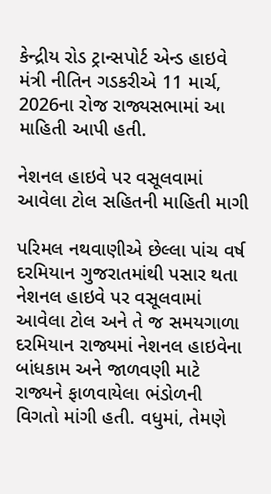કેન્દ્રીય રોડ ટ્રાન્સપોર્ટ એન્ડ હાઇવે મંત્રી નીતિન ગડકરીએ 11 માર્ચ, 2026ના રોજ રાજ્યસભામાં આ માહિતી આપી હતી.

નેશનલ હાઇવે પર વસૂલવામાં આવેલા ટોલ સહિતની માહિતી માગી

પરિમલ નથવાણીએ છેલ્લા પાંચ વર્ષ દરમિયાન ગુજરાતમાંથી પસાર થતા નેશનલ હાઇવે પર વસૂલવામાં આવેલા ટોલ અને તે જ સમયગાળા દરમિયાન રાજ્યમાં નેશનલ હાઇવેના બાંધકામ અને જાળવણી માટે રાજ્યને ફાળવાયેલા ભંડોળની વિગતો માંગી હતી. વધુમાં, તેમણે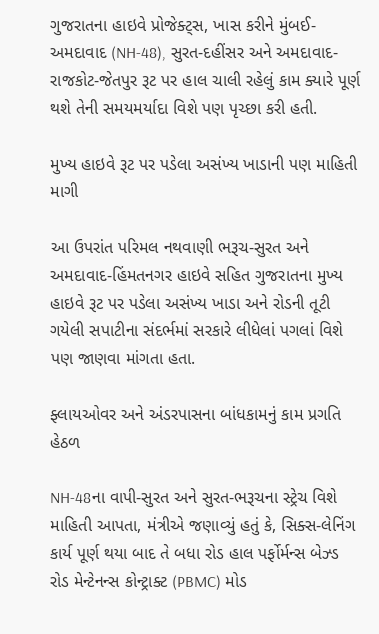ગુજરાતના હાઇવે પ્રોજેક્ટ્સ, ખાસ કરીને મુંબઈ-અમદાવાદ (NH-48), સુરત-દહીંસર અને અમદાવાદ-રાજકોટ-જેતપુર રૂટ પર હાલ ચાલી રહેલું કામ ક્યારે પૂર્ણ થશે તેની સમયમર્યાદા વિશે પણ પૃચ્છા કરી હતી.

મુખ્ય હાઇવે રૂટ પર પડેલા અસંખ્ય ખાડાની પણ માહિતી માગી

આ ઉપરાંત પરિમલ નથવાણી ભરૂચ-સુરત અને અમદાવાદ-હિંમતનગર હાઇવે સહિત ગુજરાતના મુખ્ય હાઇવે રૂટ પર પડેલા અસંખ્ય ખાડા અને રોડની તૂટી ગયેલી સપાટીના સંદર્ભમાં સરકારે લીધેલાં પગલાં વિશે પણ જાણવા માંગતા હતા.

ફ્લાયઓવર અને અંડરપાસના બાંધકામનું કામ પ્રગતિ હેઠળ

NH-48ના વાપી-સુરત અને સુરત-ભરૂચના સ્ટ્રેચ વિશે માહિતી આપતા, મંત્રીએ જણાવ્યું હતું કે, સિક્સ-લેનિંગ કાર્ય પૂર્ણ થયા બાદ તે બધા રોડ હાલ પર્ફોર્મન્સ બેઝ્ડ રોડ મેન્ટેનન્સ કોન્ટ્રાક્ટ (PBMC) મોડ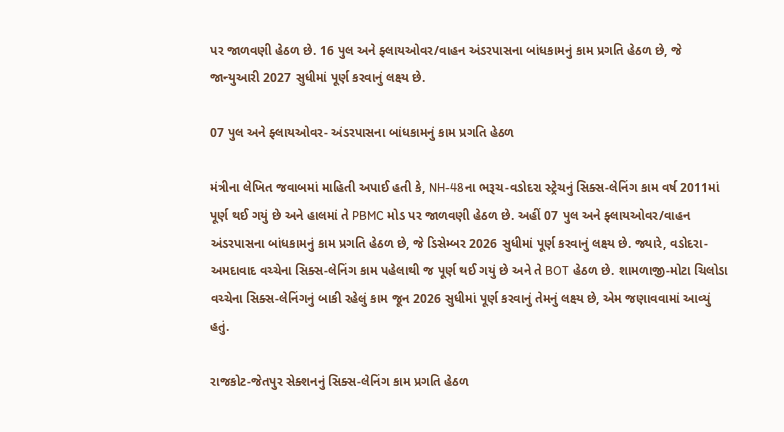પર જાળવણી હેઠળ છે. 16 પુલ અને ફ્લાયઓવર/વાહન અંડરપાસના બાંધકામનું કામ પ્રગતિ હેઠળ છે, જે જાન્યુઆરી 2027 સુધીમાં પૂર્ણ કરવાનું લક્ષ્ય છે.

07 પુલ અને ફ્લાયઓવર- અંડરપાસના બાંધકામનું કામ પ્રગતિ હેઠળ

મંત્રીના લેખિત જવાબમાં માહિતી અપાઈ હતી કે, NH-48ના ભરૂચ-વડોદરા સ્ટ્રેચનું સિક્સ-લેનિંગ કામ વર્ષ 2011માં પૂર્ણ થઈ ગયું છે અને હાલમાં તે PBMC મોડ પર જાળવણી હેઠળ છે. અહીં 07 પુલ અને ફ્લાયઓવર/વાહન અંડરપાસના બાંધકામનું કામ પ્રગતિ હેઠળ છે, જે ડિસેમ્બર 2026 સુધીમાં પૂર્ણ કરવાનું લક્ષ્ય છે. જ્યારે, વડોદરા-અમદાવાદ વચ્ચેના સિક્સ-લેનિંગ કામ પહેલાથી જ પૂર્ણ થઈ ગયું છે અને તે BOT હેઠળ છે. શામળાજી-મોટા ચિલોડા વચ્ચેના સિક્સ-લેનિંગનું બાકી રહેલું કામ જૂન 2026 સુધીમાં પૂર્ણ કરવાનું તેમનું લક્ષ્ય છે, એમ જણાવવામાં આવ્યું હતું.

રાજકોટ-જેતપુર સેક્શનનું સિક્સ-લેનિંગ કામ પ્રગતિ હેઠળ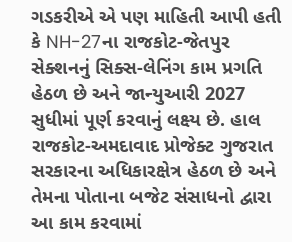ગડકરીએ એ પણ માહિતી આપી હતી કે NH-27ના રાજકોટ-જેતપુર સેક્શનનું સિક્સ-લેનિંગ કામ પ્રગતિ હેઠળ છે અને જાન્યુઆરી 2027 સુધીમાં પૂર્ણ કરવાનું લક્ષ્ય છે. હાલ રાજકોટ-અમદાવાદ પ્રોજેક્ટ ગુજરાત સરકારના અધિકારક્ષેત્ર હેઠળ છે અને તેમના પોતાના બજેટ સંસાધનો દ્વારા આ કામ કરવામાં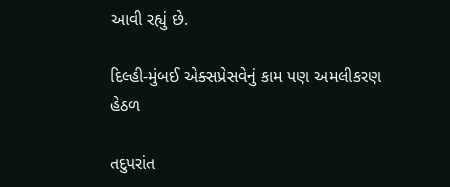આવી રહ્યું છે.

દિલ્હી-મુંબઈ એક્સપ્રેસવેનું કામ પણ અમલીકરણ હેઠળ

તદુપરાંત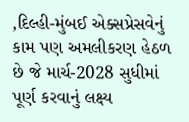,દિલ્હી-મુંબઈ એક્સપ્રેસવેનું કામ પણ અમલીકરણ હેઠળ છે જે માર્ચ-2028 સુધીમાં પૂર્ણ કરવાનું લક્ષ્ય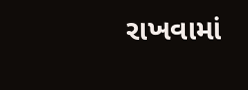રાખવામાં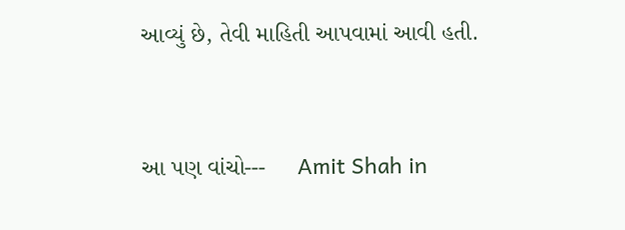આવ્યું છે, તેવી માહિતી આપવામાં આવી હતી.


આ પણ વાંચો---     Amit Shah in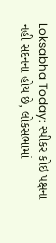Loksabha Today: સ્પીકર કોઇ પક્ષના નહી સદનના હોય છે, લોકસભામાં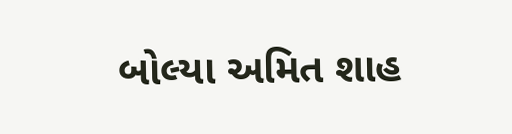બોલ્યા અમિત શાહ